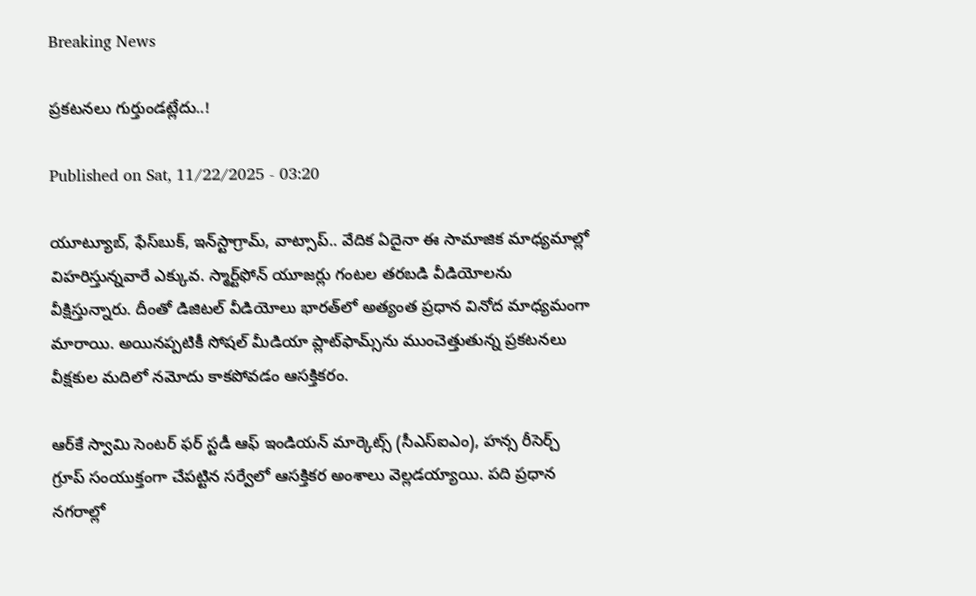Breaking News

ప్రకటనలు గుర్తుండట్లేదు..!

Published on Sat, 11/22/2025 - 03:20

యూట్యూబ్, ఫేస్‌బుక్, ఇన్‌స్టాగ్రామ్, వాట్సాప్‌.. వేదిక ఏదైనా ఈ సామాజిక మాధ్యమాల్లో విహరిస్తున్నవారే ఎక్కువ. స్మార్ట్‌ఫోన్‌ యూజర్లు గంటల తరబడి వీడియోలను వీక్షిస్తున్నారు. దీంతో డిజిటల్‌ వీడియోలు భారత్‌లో అత్యంత ప్రధాన వినోద మాధ్యమంగా మారాయి. అయినప్పటికీ సోషల్‌ మీడియా ప్లాట్‌ఫామ్స్‌ను ముంచెత్తుతున్న ప్రకటనలు వీక్షకుల మదిలో నమోదు కాకపోవడం ఆసక్తికరం.

ఆర్‌కే స్వామి సెంటర్‌ ఫర్‌ స్టడీ ఆఫ్‌ ఇండియన్‌ మార్కెట్స్‌ (సీఎస్‌ఐఎం), హన్స రీసెర్చ్‌ గ్రూప్‌ సంయుక్తంగా చేపట్టిన సర్వేలో ఆసక్తికర అంశాలు వెల్లడయ్యాయి. పది ప్రధాన నగరాల్లో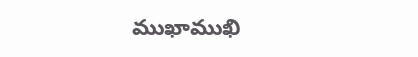ముఖాముఖి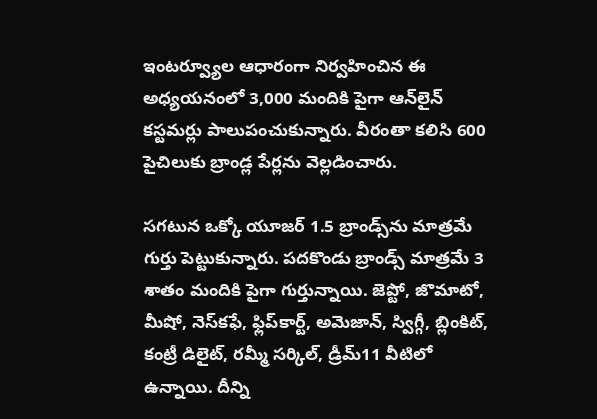ఇంటర్వ్యూల ఆధారంగా నిర్వహించిన ఈ అధ్యయనంలో 3,000 మందికి పైగా ఆన్‌లైన్‌ కస్టమర్లు పాలుపంచుకున్నారు. వీరంతా కలిసి 600 పైచిలుకు బ్రాండ్ల పేర్లను వెల్లడించారు.

సగటున ఒక్కో యూజర్‌ 1.5 బ్రాండ్స్‌ను మాత్రమే గుర్తు పెట్టుకున్నారు. పదకొండు బ్రాండ్స్‌ మాత్రమే 3 శాతం మందికి పైగా గుర్తున్నాయి. జెప్టో, జొమాటో, మీషో, నెస్‌కఫే, ఫ్లిప్‌కార్ట్, అమెజాన్, స్విగ్గీ, బ్లింకిట్, కంట్రీ డిలైట్, రమ్మీ సర్కిల్, డ్రీమ్‌11 వీటిలో ఉన్నాయి. దీన్ని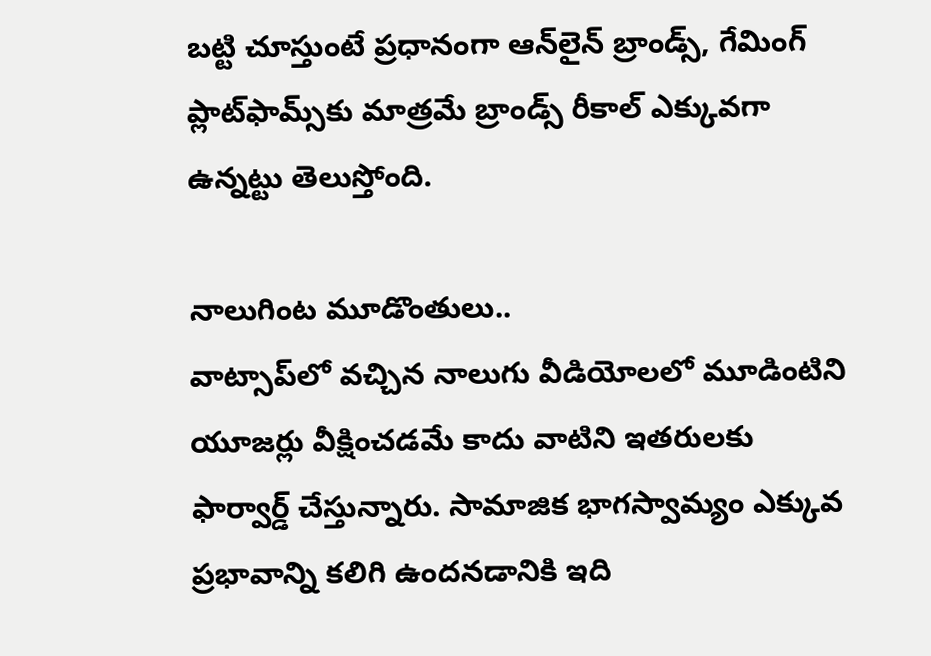బట్టి చూస్తుంటే ప్రధానంగా ఆన్‌లైన్‌ బ్రాండ్స్, గేమింగ్‌ ప్లాట్‌ఫామ్స్‌కు మాత్రమే బ్రాండ్స్‌ రీకాల్‌ ఎక్కువగా ఉన్నట్టు తెలుస్తోంది.

నాలుగింట మూడొంతులు..
వాట్సాప్‌లో వచ్చిన నాలుగు వీడియోలలో మూడింటిని యూజర్లు వీక్షించడమే కాదు వాటిని ఇతరులకు ఫార్వార్డ్‌ చేస్తున్నారు. సామాజిక భాగస్వామ్యం ఎక్కువ ప్రభావాన్ని కలిగి ఉందనడానికి ఇది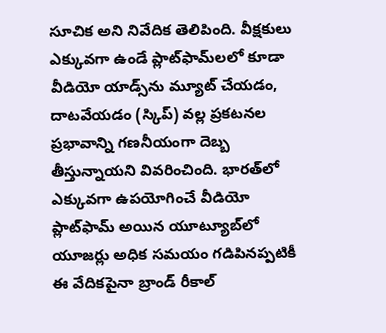సూచిక అని నివేదిక తెలిపింది. వీక్షకులు ఎక్కువగా ఉండే ప్లాట్‌ఫామ్‌లలో కూడా వీడియో యాడ్స్‌ను మ్యూట్‌ చేయడం, దాటవేయడం (స్కిప్‌) వల్ల ప్రకటనల ప్రభావాన్ని గణనీయంగా దెబ్బ తీస్తున్నాయని వివరించింది. భారత్‌లో ఎక్కువగా ఉపయోగించే వీడియో ప్లాట్‌ఫామ్‌ అయిన యూట్యూబ్‌లో యూజర్లు అధిక సమయం గడిపినప్పటికీ ఈ వేదికపైనా బ్రాండ్‌ రీకాల్‌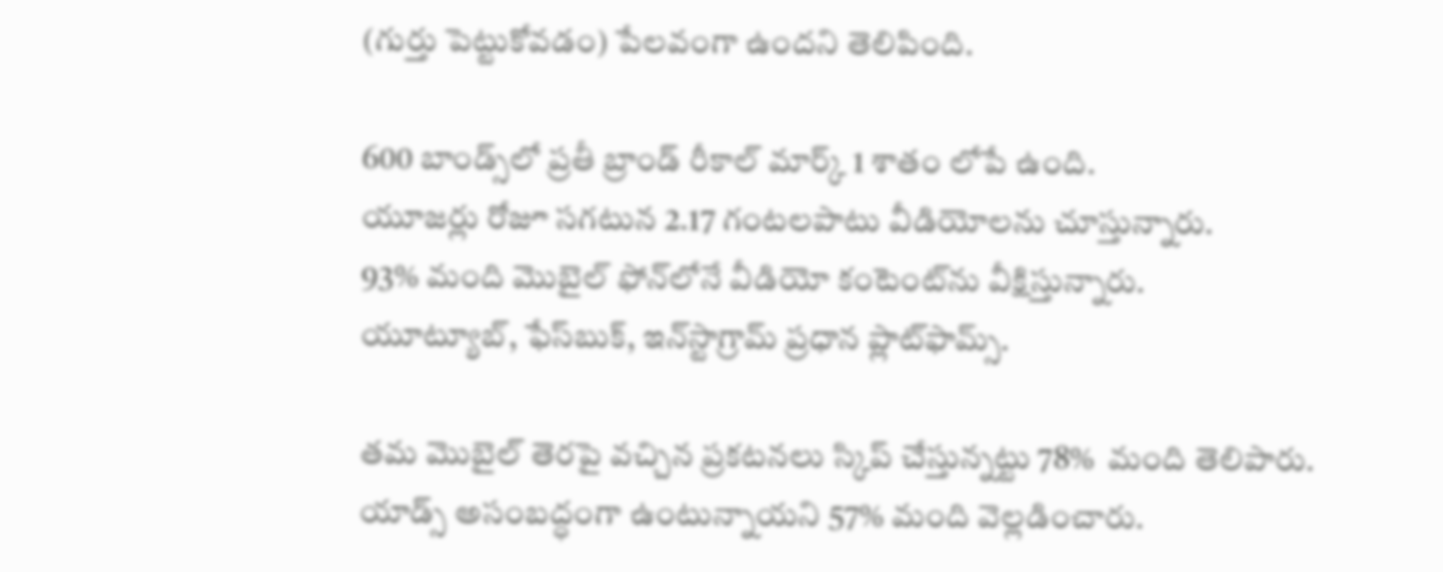(గుర్తు పెట్టుకోవడం) పేలవంగా ఉందని తెలిపింది.

600 బాండ్స్‌లో ప్రతీ బ్రాండ్‌ రీకాల్‌ మార్క్‌ 1 శాతం లోపే ఉంది.
యూజర్లు రోజూ సగటున 2.17 గంటలపాటు వీడియోలను చూస్తున్నారు.
93% మంది మొబైల్‌ ఫోన్‌లోనే వీడియో కంటెంట్‌ను వీక్షిస్తున్నారు.
యూట్యూబ్, ఫేస్‌బుక్, ఇన్‌స్టాగ్రామ్‌ ప్రధాన ప్లాట్‌ఫామ్స్‌.

తమ మొబైల్‌ తెరపై వచ్చిన ప్రకటనలు స్కిప్‌ చేస్తున్నట్టు 78%  మంది తెలిపారు.
యాడ్స్‌ అసంబద్ధంగా ఉంటున్నాయని 57% మంది వెల్లడించారు.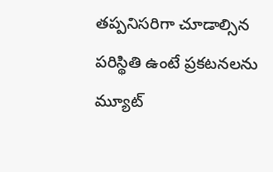తప్పనిసరిగా చూడాల్సిన పరిస్థితి ఉంటే ప్రకటనలను మ్యూట్‌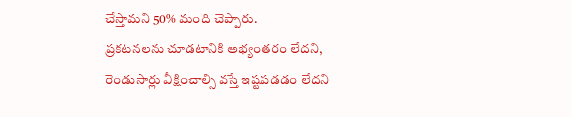చేస్తామని 50% మంది చెప్పారు.
ప్రకటనలను చూడటానికి అభ్యంతరం లేదని, రెండుసార్లు వీక్షించాల్సి వస్తే ఇష్టపడడం లేదని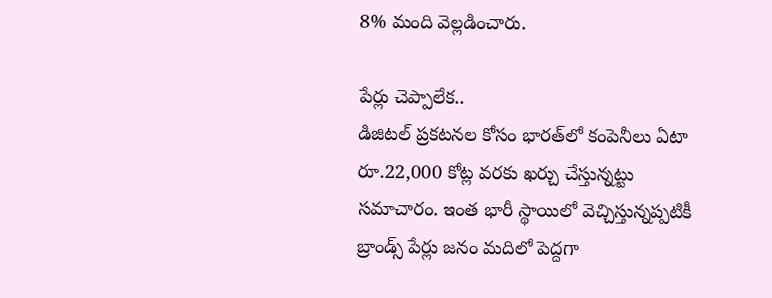8% మంది వెల్లడించారు.

పేర్లు చెప్పాలేక..
డిజిటల్‌ ప్రకటనల కోసం భారత్‌లో కంపెనీలు ఏటా రూ.22,000 కోట్ల వరకు ఖర్చు చేస్తున్నట్టు సమాచారం. ఇంత భారీ స్థాయిలో వెచ్చిస్తున్నప్పటికీ బ్రాండ్స్‌ పేర్లు జనం మదిలో పెద్దగా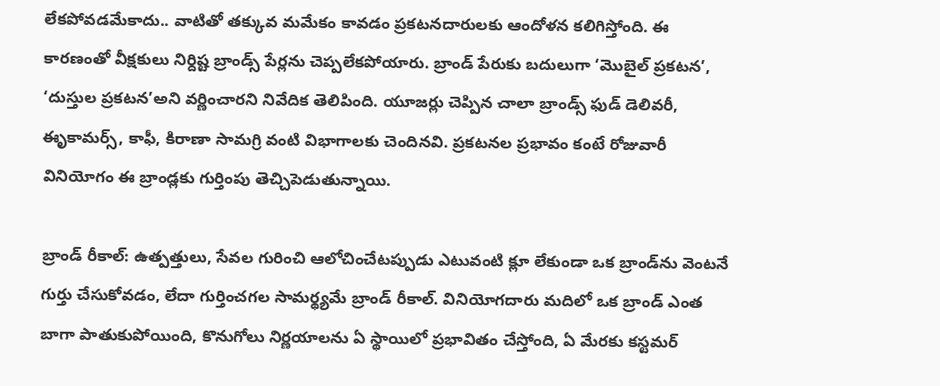లేకపోవడమేకాదు.. వాటితో తక్కువ మమేకం కావడం ప్రకటనదారులకు ఆందోళన కలిగిస్తోంది. ఈ కారణంతో వీక్షకులు నిర్దిష్ట బ్రాండ్స్‌ పేర్లను చెప్పలేకపోయారు. బ్రాండ్‌ పేరుకు బదులుగా ‘మొబైల్‌ ప్రకటన’, ‘దుస్తుల ప్రకటన’అని వర్ణించారని నివేదిక తెలిపింది. యూజర్లు చెప్పిన చాలా బ్రాండ్స్‌ ఫుడ్‌ డెలివరీ, ఈృకామర్స్, కాఫీ, కిరాణా సామగ్రి వంటి విభాగాలకు చెందినవి. ప్రకటనల ప్రభావం కంటే రోజువారీ వినియోగం ఈ బ్రాండ్లకు గుర్తింపు తెచ్చిపెడుతున్నాయి.

బ్రాండ్‌ రీకాల్‌: ఉత్పత్తులు, సేవల గురించి ఆలోచించేటప్పుడు ఎటువంటి క్లూ లేకుండా ఒక బ్రాండ్‌ను వెంటనే గుర్తు చేసుకోవడం, లేదా గుర్తించగల సామర్థ్యమే బ్రాండ్‌ రీకాల్‌. వినియోగదారు మదిలో ఒక బ్రాండ్‌ ఎంత బాగా పాతుకుపోయింది, కొనుగోలు నిర్ణయాలను ఏ స్థాయిలో ప్రభావితం చేస్తోంది, ఏ మేరకు కస్టమర్‌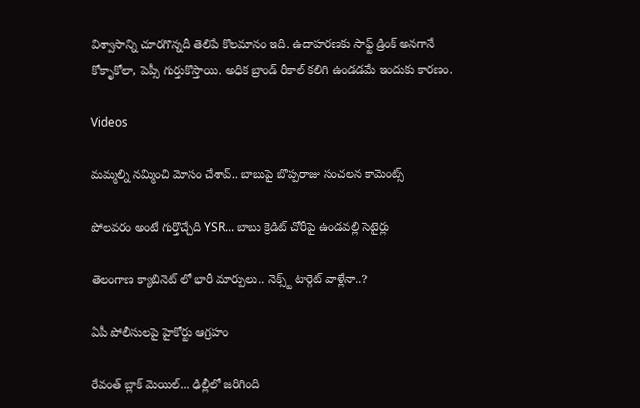విశ్వాసాన్ని చూరగొన్నదీ తెలిపే కొలమానం ఇది. ఉదాహరణకు సాఫ్ట్‌ డ్రింక్‌ అనగానే కోకాృకోలా, పెప్సీ గుర్తుకొస్తాయి. అధిక బ్రాండ్‌ రీకాల్‌ కలిగి ఉండడమే ఇందుకు కారణం.

Videos

మమ్మల్ని నమ్మించి మోసం చేశావ్.. బాబుపై బొప్పరాజు సంచలన కామెంట్స్

పోలవరం అంటే గుర్తొచ్చేది YSR... బాబు క్రెడిట్ చోరీపై ఉండవల్లి సెటైర్లు

తెలంగాణ క్యాబినెట్ లో భారీ మార్పులు.. నెక్స్ట్ టార్గెట్ వాళ్లేనా..?

ఏపీ పోలీసులపై హైకోర్టు ఆగ్రహం

రేవంత్ బ్లాక్ మెయిల్... ఢిల్లీలో జరిగింది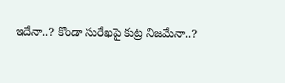ఇదేనా..? కొండా సురేఖపై కుట్ర నిజమేనా..?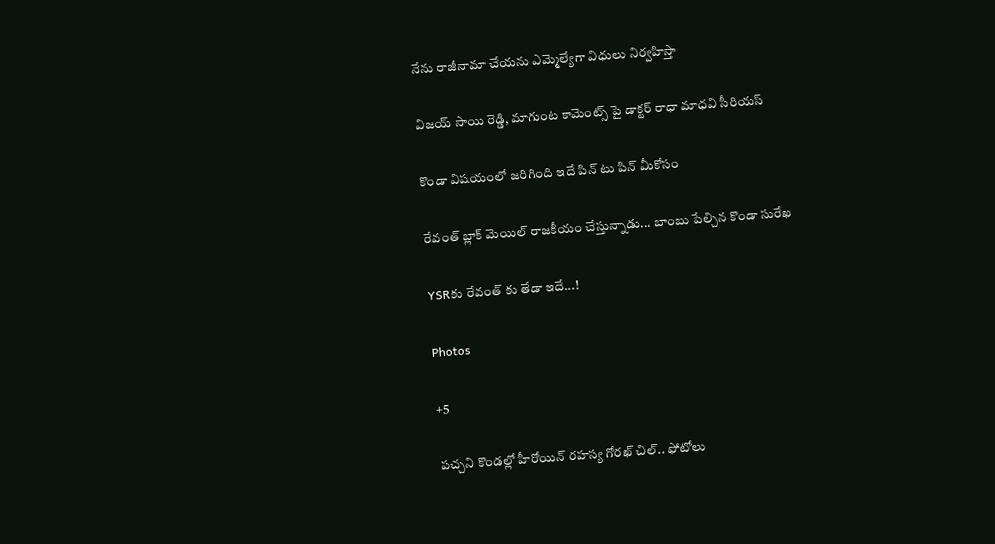నేను రాజీనామా చేయను ఎమ్మెల్యేగా విధులు నిర్వహిస్తా

విజయ్ సాయి రెడ్డి, మాగుంట కామెంట్స్ పై డాక్టర్ రాధా మాధవి సీరియస్

కొండా విషయంలో జరిగింది ఇదే పిన్ టు పిన్ మీకోసం

రేవంత్ బ్లాక్ మెయిల్ రాజకీయం చేస్తున్నాడు... బాంబు పేల్చిన కొండా సురేఖ

YSRకు రేవంత్ కు తేడా ఇదే...!

Photos

+5

పచ్చని కొండల్లో హీరోయిన్ రహస్య గోరఖ్ చిల్.. ఫోటోలు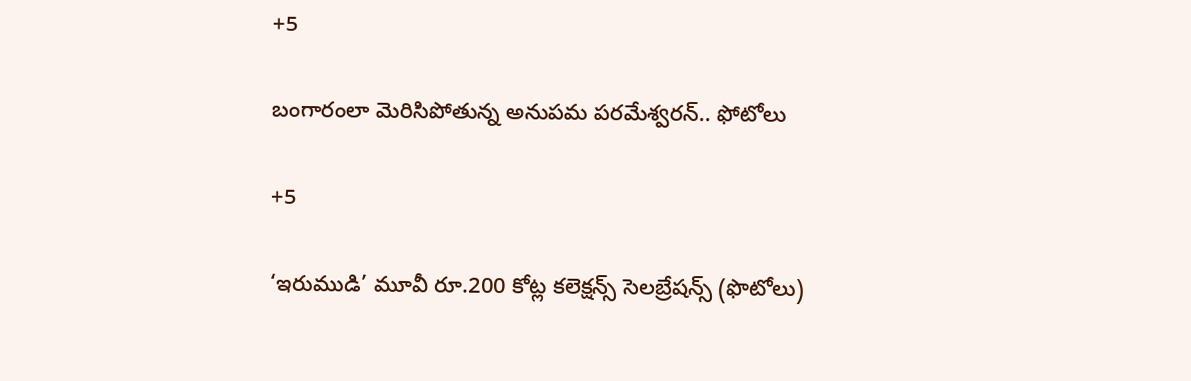+5

బంగారంలా మెరిసిపోతున్న అనుపమ పరమేశ్వరన్.. ఫోటోలు

+5

‘ఇరుముడి’ మూవీ రూ.200 కోట్ల కలెక్షన్స్ సెలబ్రేషన్స్ (ఫొటోలు)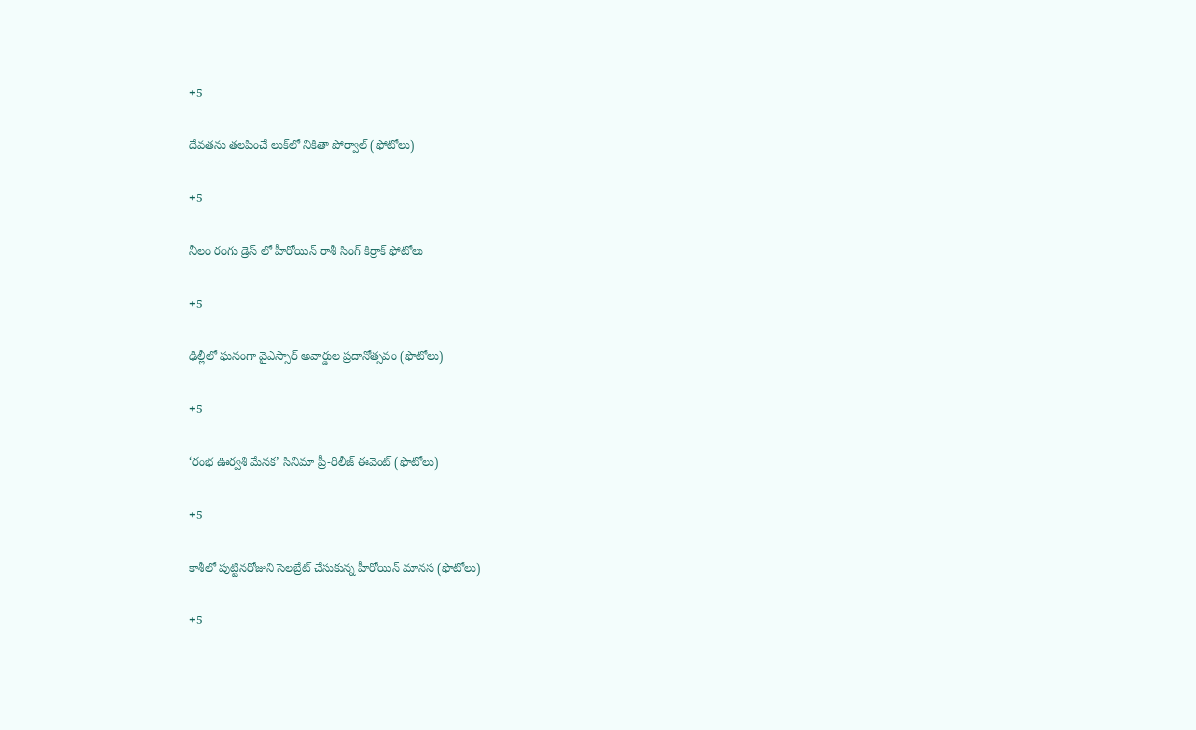+5

దేవతను తలపించే లుక్‌లో నికితా పోర్వాల్‌ (ఫోటోలు)

+5

నీలం రంగు డ్రెస్ లో హీరోయిన్ రాశీ సింగ్ కిర్రాక్ ఫోటోలు

+5

ఢిల్లీలో ఘనంగా వైఎస్సార్‌ అవార్డుల ప్రదానోత్సవం (ఫొటోలు)

+5

‘రంభ ఊర్వశి మేనక’ సినిమా ప్రీ-రిలీజ్ ఈవెంట్‌ (ఫొటోలు)

+5

కాశీలో పుట్టినరోజుని సెలబ్రేట్ చేసుకున్న హీరోయిన్ మానస (ఫొటోలు)

+5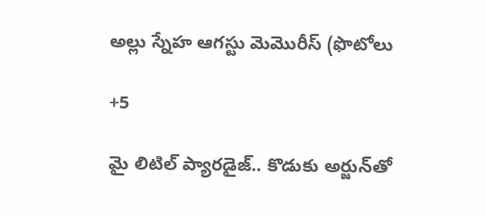అల్లు స్నేహ ఆగస్టు మెమొరీస్ (ఫొటోలు

+5

మై లిటిల్ ప్యారడైజ్‌.. కొడుకు అర్జున్‌తో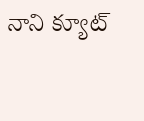నాని క్యూట్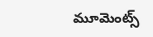మూమెంట్స్‌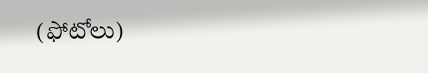(ఫోటోలు)